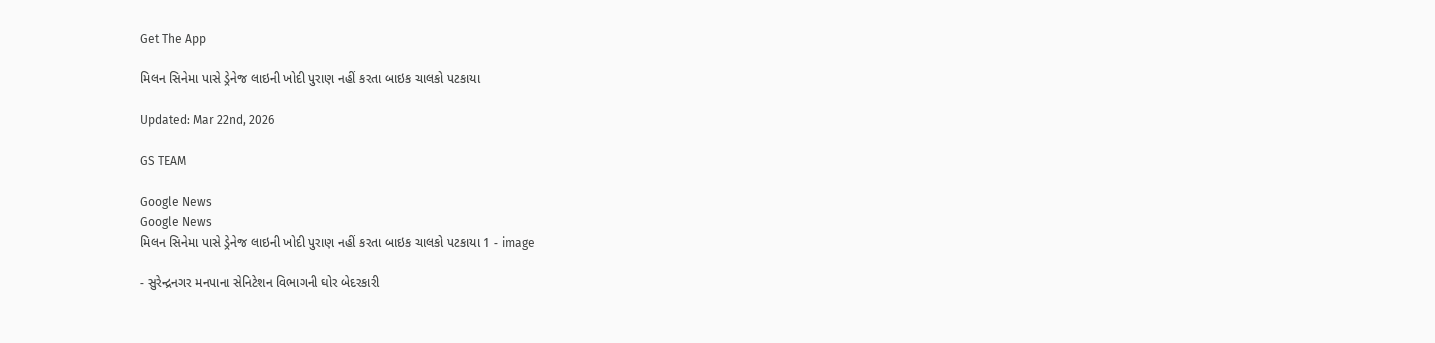Get The App

મિલન સિનેમા પાસે ડ્રેનેજ લાઇની ખોદી પુરાણ નહીં કરતા બાઇક ચાલકો પટકાયા

Updated: Mar 22nd, 2026

GS TEAM

Google News
Google News
મિલન સિનેમા પાસે ડ્રેનેજ લાઇની ખોદી પુરાણ નહીં કરતા બાઇક ચાલકો પટકાયા 1 - image

- સુરેન્દ્રનગર મનપાના સેનિટેશન વિભાગની ઘોર બેદરકારી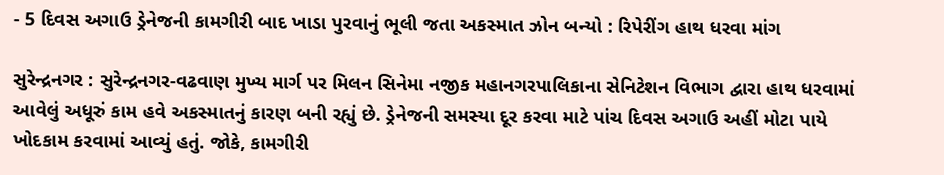- 5 દિવસ અગાઉ ડ્રેનેજની કામગીરી બાદ ખાડા પુરવાનું ભૂલી જતા અકસ્માત ઝોન બન્યો : રિપેરીંગ હાથ ધરવા માંગ

સુરેન્દ્રનગર : સુરેન્દ્રનગર-વઢવાણ મુખ્ય માર્ગ પર મિલન સિનેમા નજીક મહાનગરપાલિકાના સેનિટેશન વિભાગ દ્વારા હાથ ધરવામાં આવેલું અધૂરું કામ હવે અકસ્માતનું કારણ બની રહ્યું છે. ડ્રેનેજની સમસ્યા દૂર કરવા માટે પાંચ દિવસ અગાઉ અહીં મોટા પાયે ખોદકામ કરવામાં આવ્યું હતું. જોકે, કામગીરી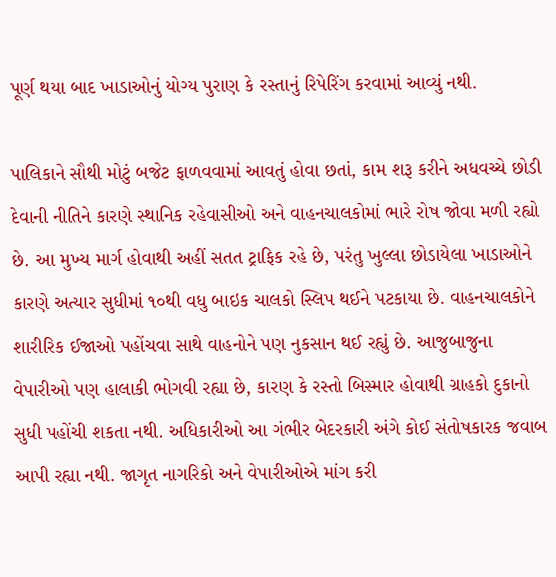પૂર્ણ થયા બાદ ખાડાઓનું યોગ્ય પુરાણ કે રસ્તાનું રિપેરિંગ કરવામાં આવ્યું નથી.

પાલિકાને સૌથી મોટું બજેટ ફાળવવામાં આવતું હોવા છતાં, કામ શરૂ કરીને અધવચ્ચે છોડી દેવાની નીતિને કારણે સ્થાનિક રહેવાસીઓ અને વાહનચાલકોમાં ભારે રોષ જોવા મળી રહ્યો છે. આ મુખ્ય માર્ગ હોવાથી અહીં સતત ટ્રાફિક રહે છે, પરંતુ ખુલ્લા છોડાયેલા ખાડાઓને કારણે અત્યાર સુધીમાં ૧૦થી વધુ બાઇક ચાલકો સ્લિપ થઈને પટકાયા છે. વાહનચાલકોને શારીરિક ઈજાઓ પહોંચવા સાથે વાહનોને પણ નુકસાન થઈ રહ્યું છે. આજુબાજુના વેપારીઓ પણ હાલાકી ભોગવી રહ્યા છે, કારણ કે રસ્તો બિસ્માર હોવાથી ગ્રાહકો દુકાનો સુધી પહોંચી શકતા નથી. અધિકારીઓ આ ગંભીર બેદરકારી અંગે કોઈ સંતોષકારક જવાબ આપી રહ્યા નથી. જાગૃત નાગરિકો અને વેપારીઓએ માંગ કરી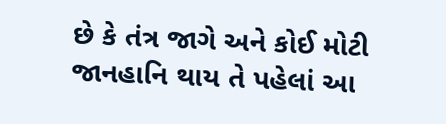છે કે તંત્ર જાગે અને કોઈ મોટી જાનહાનિ થાય તે પહેલાં આ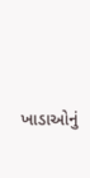ખાડાઓનું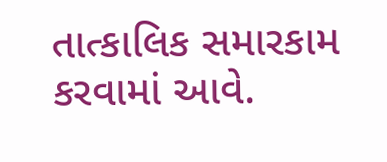તાત્કાલિક સમારકામ કરવામાં આવે.